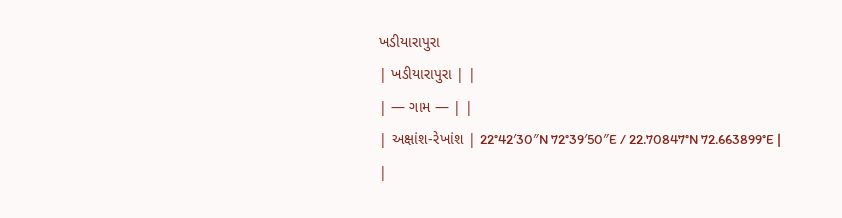ખડીયારાપુરા
| ખડીયારાપુરા | |
| — ગામ — | |
| અક્ષાંશ-રેખાંશ | 22°42′30″N 72°39′50″E / 22.70847°N 72.663899°E |
|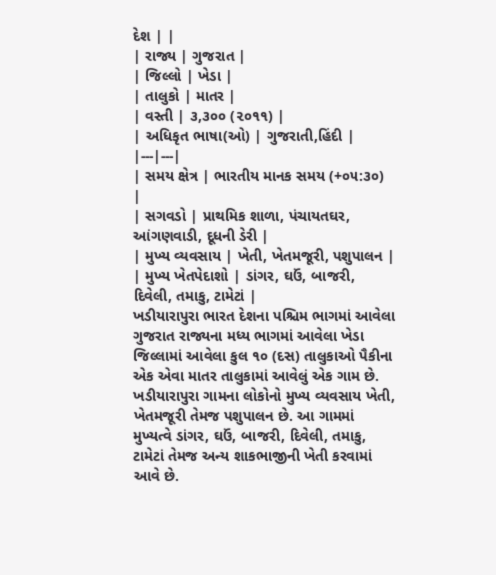દેશ | |
| રાજ્ય | ગુજરાત |
| જિલ્લો | ખેડા |
| તાલુકો | માતર |
| વસ્તી | ૩,૩૦૦ (૨૦૧૧) |
| અધિકૃત ભાષા(ઓ) | ગુજરાતી,હિંદી |
|---|---|
| સમય ક્ષેત્ર | ભારતીય માનક સમય (+૦૫:૩૦) |
| સગવડો | પ્રાથમિક શાળા, પંચાયતઘર, આંગણવાડી, દૂધની ડેરી |
| મુખ્ય વ્યવસાય | ખેતી, ખેતમજૂરી, પશુપાલન |
| મુખ્ય ખેતપેદાશો | ડાંગર, ઘઉં, બાજરી, દિવેલી, તમાકુ, ટામેટાં |
ખડીયારાપુરા ભારત દેશના પશ્ચિમ ભાગમાં આવેલા ગુજરાત રાજ્યના મધ્ય ભાગમાં આવેલા ખેડા જિલ્લામાં આવેલા કુલ ૧૦ (દસ) તાલુકાઓ પૈકીના એક એવા માતર તાલુકામાં આવેલું એક ગામ છે. ખડીયારાપુરા ગામના લોકોનો મુખ્ય વ્યવસાય ખેતી, ખેતમજૂરી તેમજ પશુપાલન છે. આ ગામમાં મુખ્યત્વે ડાંગર, ઘઉં, બાજરી, દિવેલી, તમાકુ, ટામેટાં તેમજ અન્ય શાકભાજીની ખેતી કરવામાં આવે છે.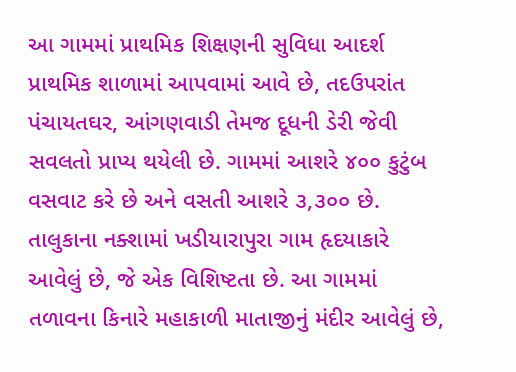આ ગામમાં પ્રાથમિક શિક્ષણની સુવિધા આદર્શ પ્રાથમિક શાળામાં આપવામાં આવે છે, તદઉપરાંત પંચાયતઘર, આંગણવાડી તેમજ દૂધની ડેરી જેવી સવલતો પ્રાપ્ય થયેલી છે. ગામમાં આશરે ૪૦૦ કુટુંબ વસવાટ કરે છે અને વસતી આશરે ૩,૩૦૦ છે.
તાલુકાના નક્શામાં ખડીયારાપુરા ગામ હૃદયાકારે આવેલું છે, જે એક વિશિષ્ટતા છે. આ ગામમાં તળાવના કિનારે મહાકાળી માતાજીનું મંદીર આવેલું છે,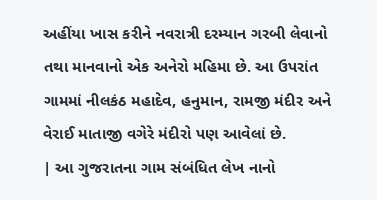અહીંયા ખાસ કરીને નવરાત્રી દરમ્યાન ગરબી લેવાનો તથા માનવાનો એક અનેરો મહિમા છે. આ ઉપરાંત ગામમાં નીલકંઠ મહાદેવ, હનુમાન, રામજી મંદીર અને વેરાઈ માતાજી વગેરે મંદીરો પણ આવેલાં છે.
| આ ગુજરાતના ગામ સંબંધિત લેખ નાનો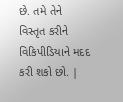છે. તમે તેને વિસ્તૃત કરીને વિકિપીડિયાને મદદ કરી શકો છો. |